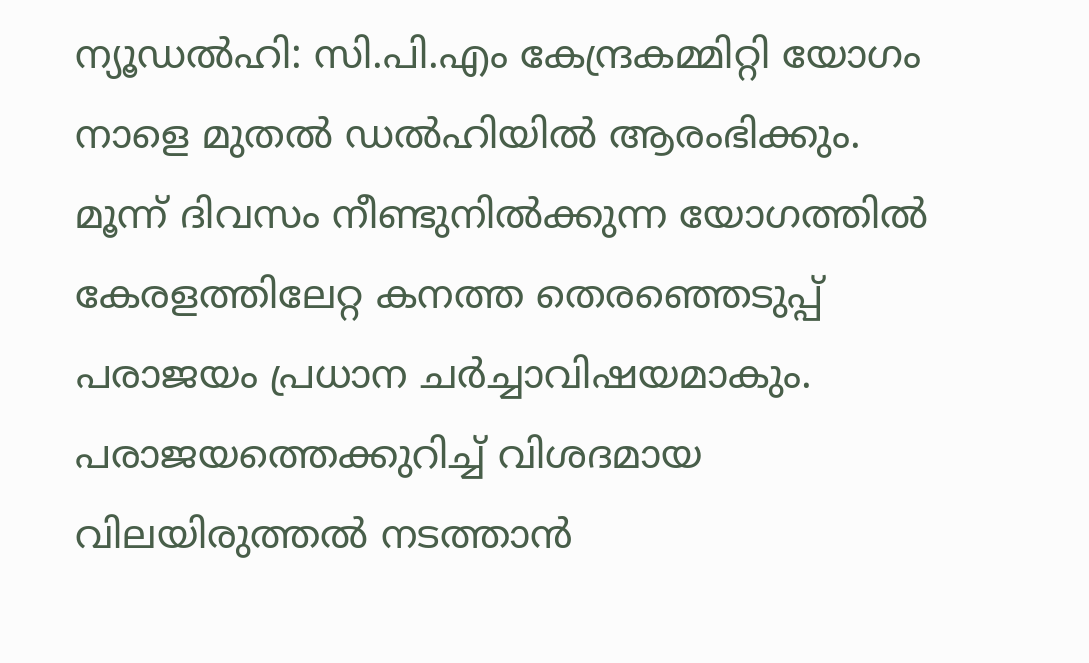ന്യൂഡൽഹി: സി.പി.എം കേന്ദ്രകമ്മിറ്റി യോഗം നാളെ മുതൽ ഡൽഹിയിൽ ആരംഭിക്കും. മൂന്ന് ദിവസം നീണ്ടുനിൽക്കുന്ന യോഗത്തിൽ കേരളത്തിലേറ്റ കനത്ത തെരഞ്ഞെടുപ്പ് പരാജയം പ്രധാന ചർച്ചാവിഷയമാകും. പരാജയത്തെക്കുറിച്ച് വിശദമായ വിലയിരുത്തൽ നടത്താൻ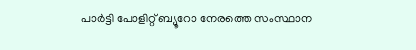പാർട്ടി പോളിറ്റ് ബ്യൂറോ നേരത്തെ സംസ്ഥാന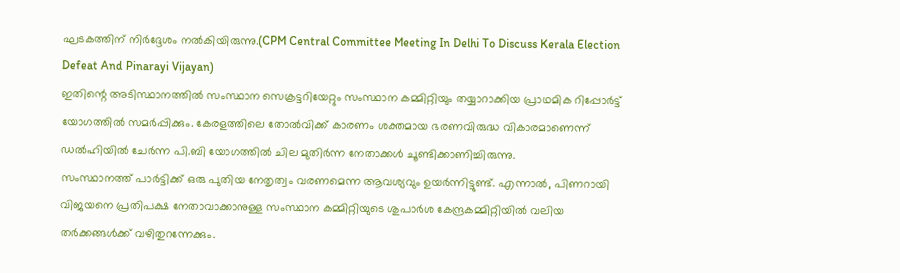ഘടകത്തിന് നിർദ്ദേശം നൽകിയിരുന്നു.(CPM Central Committee Meeting In Delhi To Discuss Kerala Election Defeat And Pinarayi Vijayan)
ഇതിന്റെ അടിസ്ഥാനത്തിൽ സംസ്ഥാന സെക്രട്ടറിയേറ്റും സംസ്ഥാന കമ്മിറ്റിയും തയ്യാറാക്കിയ പ്രാഥമിക റിപ്പോർട്ട് യോഗത്തിൽ സമർപ്പിക്കും. കേരളത്തിലെ തോൽവിക്ക് കാരണം ശക്തമായ ഭരണവിരുദ്ധ വികാരമാണെന്ന് ഡൽഹിയിൽ ചേർന്ന പി.ബി യോഗത്തിൽ ചില മുതിർന്ന നേതാക്കൾ ചൂണ്ടിക്കാണിച്ചിരുന്നു.
സംസ്ഥാനത്ത് പാർട്ടിക്ക് ഒരു പുതിയ നേതൃത്വം വരണമെന്ന ആവശ്യവും ഉയർന്നിട്ടുണ്ട്. എന്നാൽ, പിണറായി വിജയനെ പ്രതിപക്ഷ നേതാവാക്കാനുള്ള സംസ്ഥാന കമ്മിറ്റിയുടെ ശുപാർശ കേന്ദ്രകമ്മിറ്റിയിൽ വലിയ തർക്കങ്ങൾക്ക് വഴിതുറന്നേക്കും.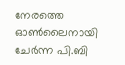നേരത്തെ ഓൺലൈനായി ചേർന്ന പി.ബി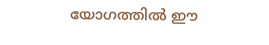യോഗത്തിൽ ഈ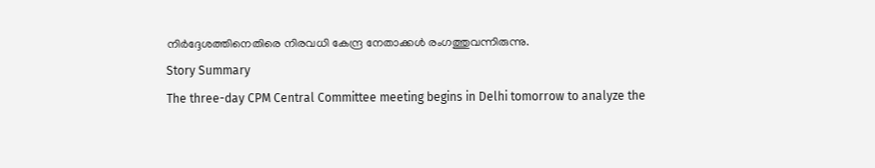നിർദ്ദേശത്തിനെതിരെ നിരവധി കേന്ദ്ര നേതാക്കൾ രംഗത്തുവന്നിരുന്നു.
Story Summary
The three-day CPM Central Committee meeting begins in Delhi tomorrow to analyze the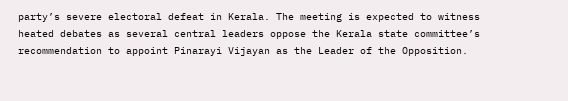party’s severe electoral defeat in Kerala. The meeting is expected to witness heated debates as several central leaders oppose the Kerala state committee’s recommendation to appoint Pinarayi Vijayan as the Leader of the Opposition.